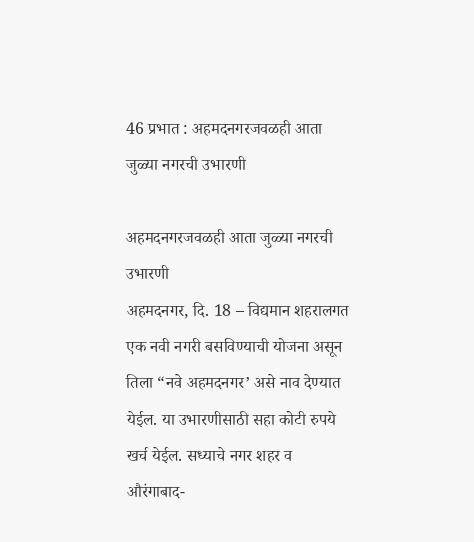46 प्रभात : अहमदनगरजवळही आता जुळ्या नगरची उभारणी

अहमदनगरजवळही आता जुळ्या नगरची उभारणी
अहमदनगर, दि. 18 – विद्यमान शहरालगत एक नवी नगरी बसविण्याची योजना असून तिला “नवे अहमदनगर’ असे नाव देण्यात येईल. या उभारणीसाठी सहा कोटी रुपये खर्च येईल. सध्याचे नगर शहर व औरंगाबाद-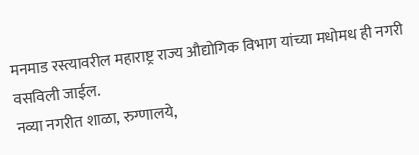मनमाड रस्त्यावरील महाराष्ट्र राज्य औद्योगिक विभाग यांच्या मधोमध ही नगरी वसविली जाईल.
नव्या नगरीत शाळा, रुग्णालये,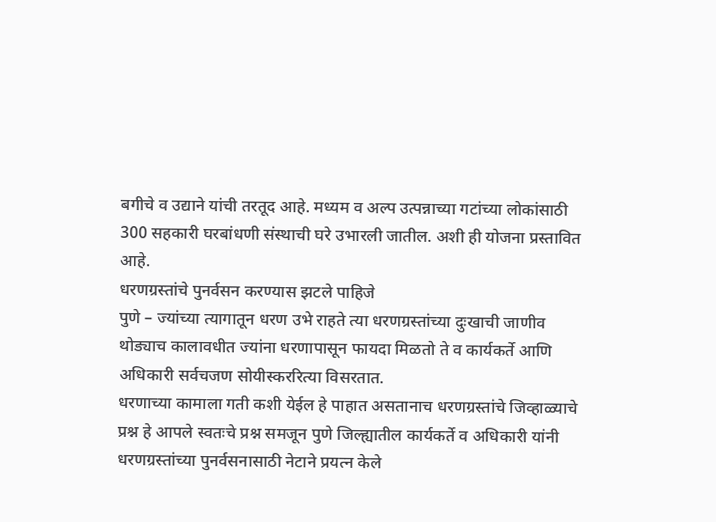बगीचे व उद्याने यांची तरतूद आहे. मध्यम व अल्प उत्पन्नाच्या गटांच्या लोकांसाठी 300 सहकारी घरबांधणी संस्थाची घरे उभारली जातील. अशी ही योजना प्रस्तावित आहे.
धरणग्रस्तांचे पुनर्वसन करण्यास झटले पाहिजे
पुणे – ज्यांच्या त्यागातून धरण उभे राहते त्या धरणग्रस्तांच्या दुःखाची जाणीव थोड्याच कालावधीत ज्यांना धरणापासून फायदा मिळतो ते व कार्यकर्ते आणि अधिकारी सर्वचजण सोयीस्कररित्या विसरतात.
धरणाच्या कामाला गती कशी येईल हे पाहात असतानाच धरणग्रस्तांचे जिव्हाळ्याचे प्रश्न हे आपले स्वतःचे प्रश्न समजून पुणे जिल्ह्यातील कार्यकर्ते व अधिकारी यांनी धरणग्रस्तांच्या पुनर्वसनासाठी नेटाने प्रयत्न केले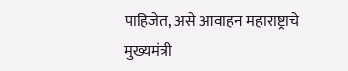पाहिजेत, असे आवाहन महाराष्ट्राचे मुख्यमंत्री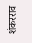शंकरराव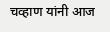चव्हाण यांनी आज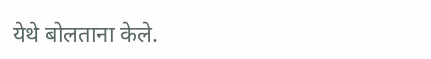येथे बोलताना केले.